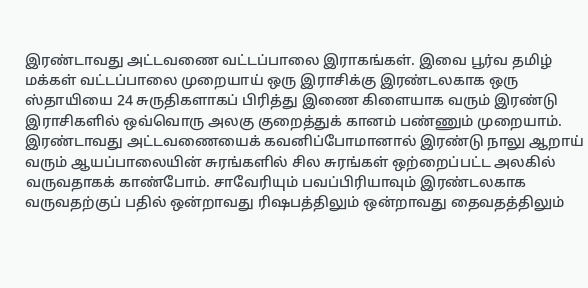இரண்டாவது அட்டவணை வட்டப்பாலை இராகங்கள். இவை பூர்வ தமிழ் மக்கள் வட்டப்பாலை முறையாய் ஒரு இராசிக்கு இரண்டலகாக ஒரு ஸ்தாயியை 24 சுருதிகளாகப் பிரித்து இணை கிளையாக வரும் இரண்டு இராசிகளில் ஒவ்வொரு அலகு குறைத்துக் கானம் பண்ணும் முறையாம். இரண்டாவது அட்டவணையைக் கவனிப்போமானால் இரண்டு நாலு ஆறாய் வரும் ஆயப்பாலையின் சுரங்களில் சில சுரங்கள் ஒற்றைப்பட்ட அலகில் வருவதாகக் காண்போம். சாவேரியும் பவப்பிரியாவும் இரண்டலகாக வருவதற்குப் பதில் ஒன்றாவது ரிஷபத்திலும் ஒன்றாவது தைவதத்திலும்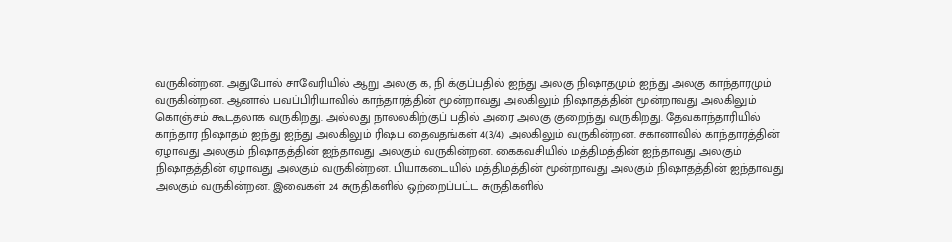வருகின்றன. அதுபோல் சாவேரியில் ஆறு அலகு க, நி க்குப்பதில் ஐந்து அலகு நிஷாதமும் ஐந்து அலகு காந்தாரமும் வருகின்றன. ஆனால் பவப்பிரியாவில் காந்தாரத்தின் மூன்றாவது அலகிலும் நிஷாதத்தின் மூன்றாவது அலகிலும் கொஞ்சம் கூடதலாக வருகிறது. அல்லது நாலலகிற்குப் பதில் அரை அலகு குறைந்து வருகிறது. தேவகாந்தாரியில் காந்தார நிஷாதம் ஐந்து ஐந்து அலகிலும் ரிஷப தைவதங்கள் 4(3/4) அலகிலும் வருகின்றன. சகானாவில் காந்தாரத்தின் ஏழாவது அலகும் நிஷாதத்தின் ஐந்தாவது அலகும் வருகின்றன. கைகவசியில் மத்திமத்தின் ஐந்தாவது அலகும் நிஷாதத்தின் ஏழாவது அலகும் வருகின்றன. பியாகடையில் மத்திமத்தின் மூன்றாவது அலகும் நிஷாதத்தின் ஐந்தாவது அலகும் வருகின்றன. இவைகள் 24 சுருதிகளில் ஒற்றைப்பட்ட சுருதிகளில்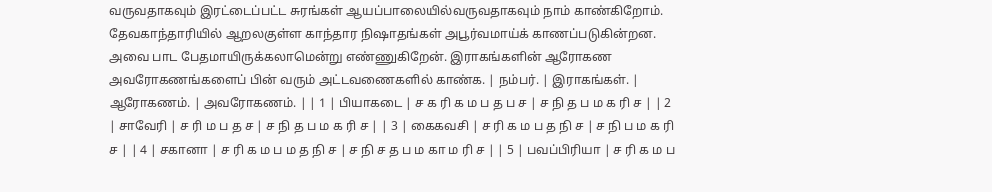வருவதாகவும் இரட்டைப்பட்ட சுரங்கள் ஆயப்பாலையில்வருவதாகவும் நாம் காண்கிறோம். தேவகாந்தாரியில் ஆறலகுள்ள காந்தார நிஷாதங்கள் அபூர்வமாய்க் காணப்படுகின்றன. அவை பாட பேதமாயிருக்கலாமென்று எண்ணுகிறேன். இராகங்களின் ஆரோகண அவரோகணங்களைப் பின் வரும் அட்டவணைகளில் காண்க. | நம்பர். | இராகங்கள். | ஆரோகணம். | அவரோகணம். | | 1 | பியாகடை | ச க ரி க ம ப த ப ச | ச நி த ப ம க ரி ச | | 2 | சாவேரி | ச ரி ம ப த ச | ச நி த ப ம க ரி ச | | 3 | கைகவசி | ச ரி க ம ப த நி ச | ச நி ப ம க ரி ச | | 4 | சகானா | ச ரி க ம ப ம த நி ச | ச நி ச த ப ம கா ம ரி ச | | 5 | பவப்பிரியா | ச ரி க ம ப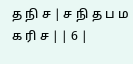த நி ச | ச நி த ப ம க ரி ச | | 6 |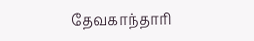தேவகாந்தாரி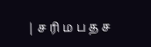| ச ரி ம ப த ச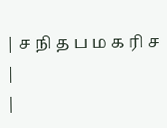| ச நி த ப ம க ரி ச |
|